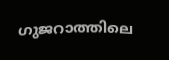ഗുജറാത്തിലെ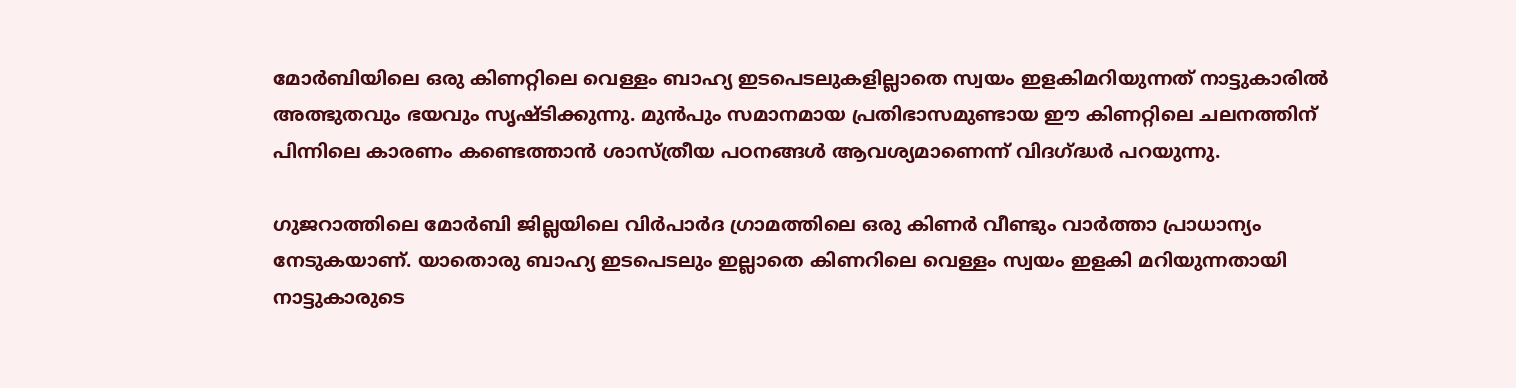മോർബിയിലെ ഒരു കിണറ്റിലെ വെള്ളം ബാഹ്യ ഇടപെടലുകളില്ലാതെ സ്വയം ഇളകിമറിയുന്നത് നാട്ടുകാരിൽ അത്ഭുതവും ഭയവും സൃഷ്ടിക്കുന്നു. മുൻപും സമാനമായ പ്രതിഭാസമുണ്ടായ ഈ കിണറ്റിലെ ചലനത്തിന് പിന്നിലെ കാരണം കണ്ടെത്താൻ ശാസ്ത്രീയ പഠനങ്ങൾ ആവശ്യമാണെന്ന് വിദഗ്ദ്ധർ പറയുന്നു.

ഗുജറാത്തിലെ മോർബി ജില്ലയിലെ വിർപാർദ ഗ്രാമത്തിലെ ഒരു കിണർ വീണ്ടും വാർത്താ പ്രാധാന്യം നേടുകയാണ്. യാതൊരു ബാഹ്യ ഇടപെടലും ഇല്ലാതെ കിണറിലെ വെള്ളം സ്വയം ഇളകി മറിയുന്നതായി നാട്ടുകാരുടെ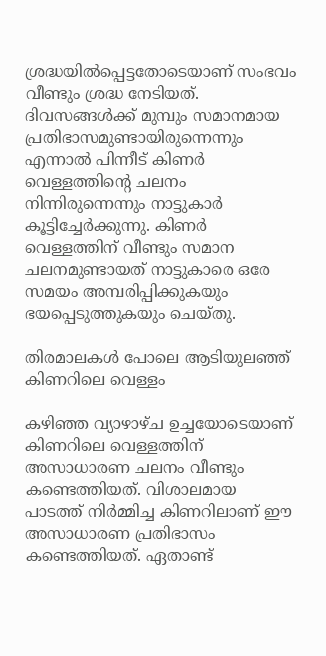ശ്രദ്ധയിൽപ്പെട്ടതോടെയാണ് സംഭവം വീണ്ടും ശ്രദ്ധ നേടിയത്. ദിവസങ്ങൾക്ക് മുമ്പും സമാനമായ പ്രതിഭാസമുണ്ടായിരുന്നെന്നും എന്നാൽ പിന്നീട് കിണർ വെള്ളത്തിന്‍റെ ചലനം നിന്നിരുന്നെന്നും നാട്ടുകാർ കൂട്ടിച്ചേർക്കുന്നു. കിണർ വെള്ളത്തിന് വീണ്ടും സമാന ചലനമുണ്ടായത് നാട്ടുകാരെ ഒരേ സമയം അമ്പരിപ്പിക്കുകയും ഭയപ്പെടുത്തുകയും ചെയ്തു.

തിരമാലകൾ പോലെ ആടിയുലഞ്ഞ് കിണറിലെ വെള്ളം

കഴിഞ്ഞ വ്യാഴാഴ്ച ഉച്ചയോടെയാണ് കിണറിലെ വെള്ളത്തിന് അസാധാരണ ചലനം വീണ്ടും കണ്ടെത്തിയത്. വിശാലമായ പാടത്ത് നിർമ്മിച്ച കിണറിലാണ് ഈ അസാധാരണ പ്രതിഭാസം കണ്ടെത്തിയത്. ഏതാണ്ട്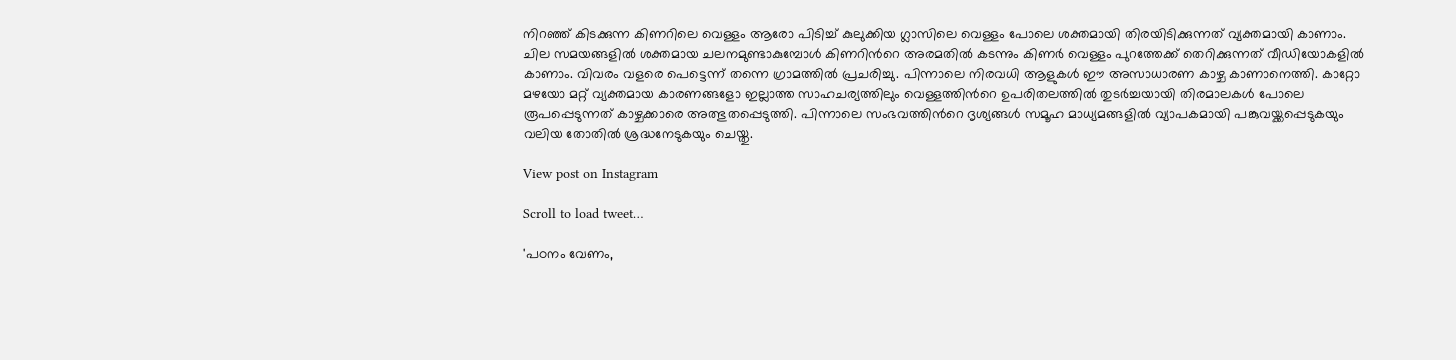നിറഞ്ഞ് കിടക്കുന്ന കിണറിലെ വെള്ളം ആരോ പിടിച്ച് കുലുക്കിയ ഗ്ലാസിലെ വെള്ളം പോലെ ശക്തമായി തിരയിടിക്കുന്നത് വ്യക്തമായി കാണാം. ചില സമയങ്ങളിൽ ശക്തമായ ചലനമുണ്ടാകുമ്പോൾ കിണറിന്‍റെ അരമതിൽ കടന്നും കിണർ വെള്ളം പുറത്തേക്ക് തെറിക്കുന്നത് വീഡിയോകളിൽ കാണാം. വിവരം വളരെ പെട്ടെന്ന് തന്നെ ഗ്രാമത്തിൽ പ്രചരിച്ചു. പിന്നാലെ നിരവധി ആളുകൾ ഈ അസാധാരണ കാഴ്ച കാണാനെത്തി. കാറ്റോ മഴയോ മറ്റ് വ്യക്തമായ കാരണങ്ങളോ ഇല്ലാത്ത സാഹചര്യത്തിലും വെള്ളത്തിന്‍റെ ഉപരിതലത്തിൽ തുടർച്ചയായി തിരമാലകൾ പോലെ രൂപപ്പെടുന്നത് കാഴ്ചക്കാരെ അത്ഭുതപ്പെടുത്തി. പിന്നാലെ സംഭവത്തിന്‍റെ ദൃശ്യങ്ങൾ സമൂഹ മാധ്യമങ്ങളിൽ വ്യാപകമായി പങ്കുവയ്ക്കപ്പെടുകയും വലിയ തോതിൽ ശ്രദ്ധനേടുകയും ചെയ്തു.

View post on Instagram

Scroll to load tweet…

'പഠനം വേണം,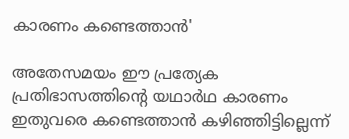കാരണം കണ്ടെത്താൻ'

അതേസമയം ഈ പ്രത്യേക പ്രതിഭാസത്തിന്‍റെ യഥാർഥ കാരണം ഇതുവരെ കണ്ടെത്താൻ കഴിഞ്ഞിട്ടില്ലെന്ന്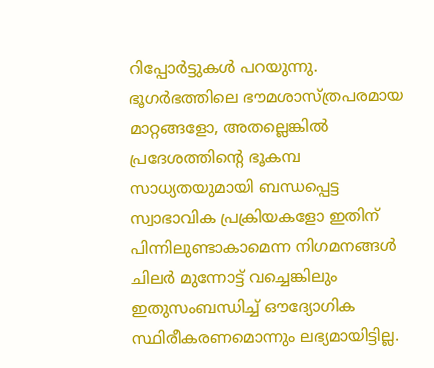റിപ്പോർട്ടുകൾ പറയുന്നു. ഭൂഗർഭത്തിലെ ഭൗമശാസ്ത്രപരമായ മാറ്റങ്ങളോ, അതല്ലെങ്കിൽ പ്രദേശത്തിന്‍റെ ഭൂകമ്പ സാധ്യതയുമായി ബന്ധപ്പെട്ട സ്വാഭാവിക പ്രക്രിയകളോ ഇതിന് പിന്നിലുണ്ടാകാമെന്ന നിഗമനങ്ങൾ ചിലർ മുന്നോട്ട് വച്ചെങ്കിലും ഇതുസംബന്ധിച്ച് ഔദ്യോഗിക സ്ഥിരീകരണമൊന്നും ലഭ്യമായിട്ടില്ല.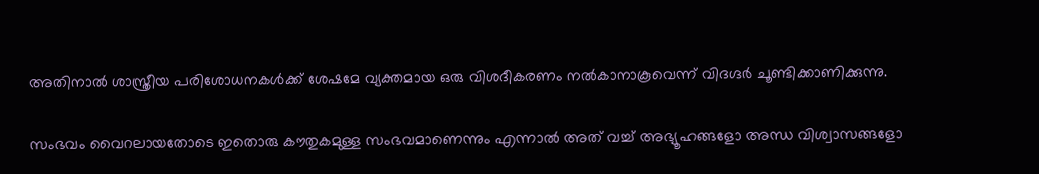അതിനാൽ ശാസ്ത്രീയ പരിശോധനകൾക്ക് ശേഷമേ വ്യക്തമായ ഒരു വിശദീകരണം നൽകാനാകൂവെന്ന് വിദഗ്ദർ ചൂണ്ടിക്കാണിക്കുന്നു.

സംഭവം വൈറലായതോടെ ഇതൊരു കൗതുകമുള്ള സംഭവമാണെന്നും എന്നാൽ അത് വച്ച് അഭ്യൂഹങ്ങളോ അന്ധ വിശ്വാസങ്ങളോ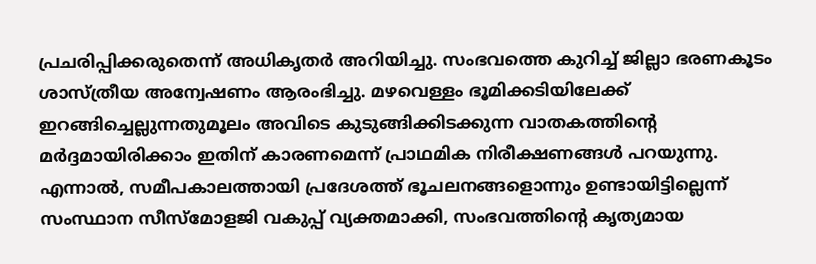പ്രചരിപ്പിക്കരുതെന്ന് അധികൃതർ അറിയിച്ചു. സംഭവത്തെ കുറിച്ച് ജില്ലാ ഭരണകൂടം ശാസ്ത്രീയ അന്വേഷണം ആരംഭിച്ചു. മഴവെള്ളം ഭൂമിക്കടിയിലേക്ക് ഇറങ്ങിച്ചെല്ലുന്നതുമൂലം അവിടെ കുടുങ്ങിക്കിടക്കുന്ന വാതകത്തിന്‍റെ മർദ്ദമായിരിക്കാം ഇതിന് കാരണമെന്ന് പ്രാഥമിക നിരീക്ഷണങ്ങൾ പറയുന്നു. എന്നാൽ, സമീപകാലത്തായി പ്രദേശത്ത് ഭൂചലനങ്ങളൊന്നും ഉണ്ടായിട്ടില്ലെന്ന് സംസ്ഥാന സീസ്‌മോളജി വകുപ്പ് വ്യക്തമാക്കി, സംഭവത്തിന്‍റെ കൃത്യമായ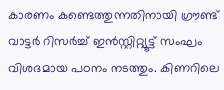കാരണം കണ്ടെത്തുന്നതിനായി ഗ്രൗണ്ട് വാട്ടർ റിസർച്ച് ഇൻസ്റ്റിറ്റ്യൂട്ട് സംഘം വിശദമായ പഠനം നടത്തും. കിണറിലെ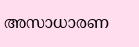അസാധാരണ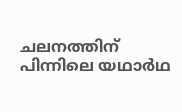ചലനത്തിന് പിന്നിലെ യഥാർഥ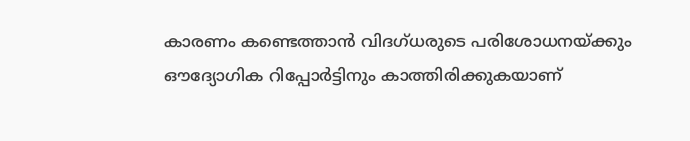കാരണം കണ്ടെത്താൻ വിദഗ്ധരുടെ പരിശോധനയ്ക്കും ഔദ്യോഗിക റിപ്പോർട്ടിനും കാത്തിരിക്കുകയാണ്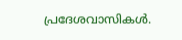പ്രദേശവാസികൾ.